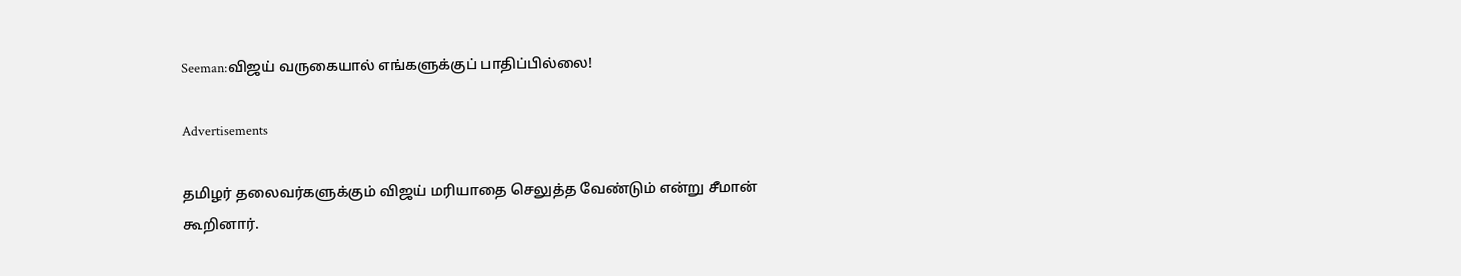Seeman:விஜய் வருகையால் எங்களுக்குப் பாதிப்பில்லை!

Advertisements

தமிழர் தலைவர்களுக்கும் விஜய் மரியாதை செலுத்த வேண்டும் என்று சீமான் கூறினார்.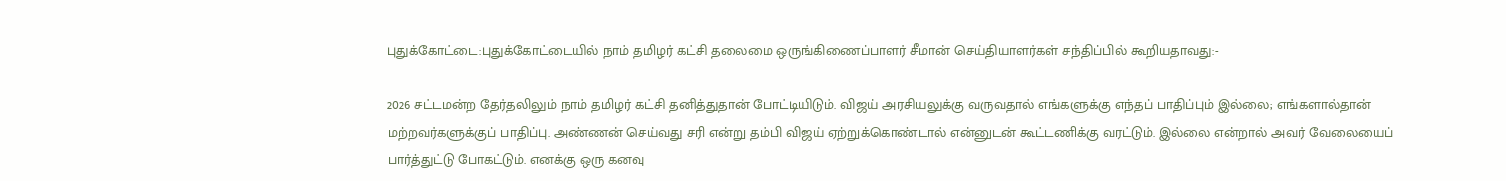புதுக்கோட்டை:புதுக்கோட்டையில் நாம் தமிழர் கட்சி தலைமை ஒருங்கிணைப்பாளர் சீமான் செய்தியாளர்கள் சந்திப்பில் கூறியதாவது:-

2026 சட்டமன்ற தேர்தலிலும் நாம் தமிழர் கட்சி தனித்துதான் போட்டியிடும். விஜய் அரசியலுக்கு வருவதால் எங்களுக்கு எந்தப் பாதிப்பும் இல்லை; எங்களால்தான் மற்றவர்களுக்குப் பாதிப்பு. அண்ணன் செய்வது சரி என்று தம்பி விஜய் ஏற்றுக்கொண்டால் என்னுடன் கூட்டணிக்கு வரட்டும். இல்லை என்றால் அவர் வேலையைப் பார்த்துட்டு போகட்டும். எனக்கு ஒரு கனவு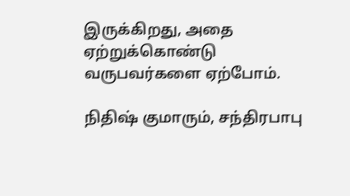இருக்கிறது, அதை ஏற்றுக்கொண்டு வருபவர்களை ஏற்போம்.

நிதிஷ் குமாரும், சந்திரபாபு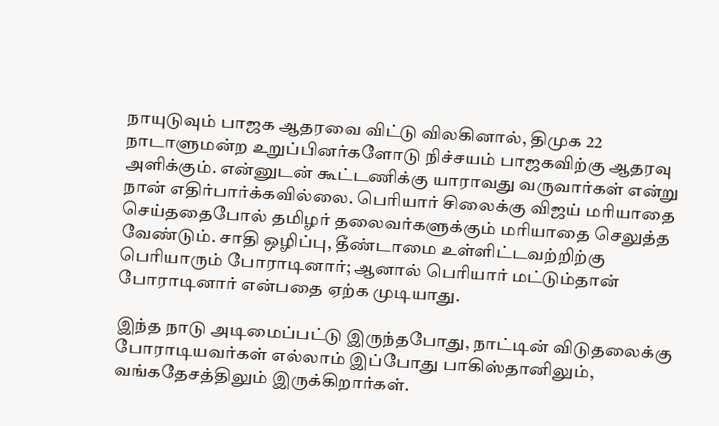நாயுடுவும் பாஜக ஆதரவை விட்டு விலகினால், திமுக 22 நாடாளுமன்ற உறுப்பினர்களோடு நிச்சயம் பாஜகவிற்கு ஆதரவு அளிக்கும். என்னுடன் கூட்டணிக்கு யாராவது வருவார்கள் என்று நான் எதிர்பார்க்கவில்லை. பெரியார் சிலைக்கு விஜய் மரியாதை செய்ததைபோல் தமிழர் தலைவர்களுக்கும் மரியாதை செலுத்த வேண்டும். சாதி ஒழிப்பு, தீண்டாமை உள்ளிட்டவற்றிற்கு பெரியாரும் போராடினார்; ஆனால் பெரியார் மட்டும்தான் போராடினார் என்பதை ஏற்க முடியாது.

இந்த நாடு அடிமைப்பட்டு இருந்தபோது, நாட்டின் விடுதலைக்கு போராடியவர்கள் எல்லாம் இப்போது பாகிஸ்தானிலும், வங்கதேசத்திலும் இருக்கிறார்கள்.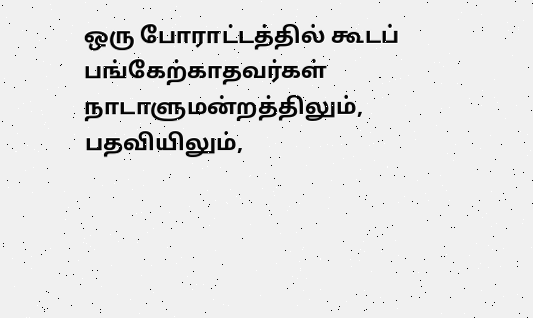ஒரு போராட்டத்தில் கூடப் பங்கேற்காதவர்கள் நாடாளுமன்றத்திலும், பதவியிலும்,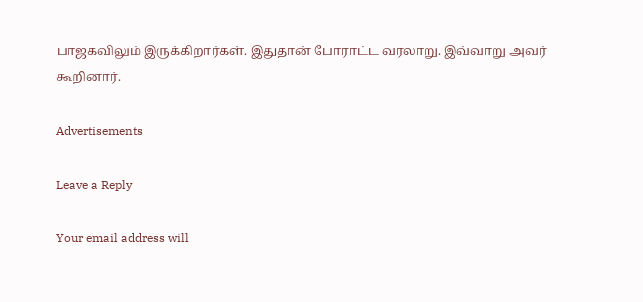பாஜகவிலும் இருக்கிறார்கள். இதுதான் போராட்ட வரலாறு. இவ்வாறு அவர் கூறினார்.

Advertisements

Leave a Reply

Your email address will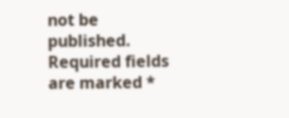not be published. Required fields are marked *